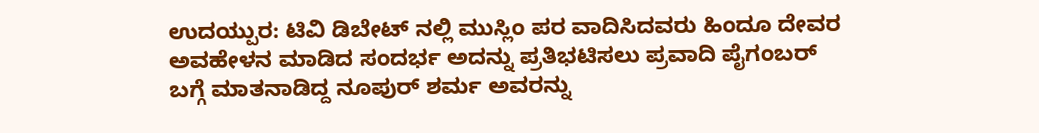ಉದಯ್ಪುರ: ಟಿವಿ ಡಿಬೇಟ್ ನಲ್ಲಿ ಮುಸ್ಲಿಂ ಪರ ವಾದಿಸಿದವರು ಹಿಂದೂ ದೇವರ ಅವಹೇಳನ ಮಾಡಿದ ಸಂದರ್ಭ ಅದನ್ನು ಪ್ರತಿಭಟಿಸಲು ಪ್ರವಾದಿ ಪೈಗಂಬರ್ ಬಗ್ಗೆ ಮಾತನಾಡಿದ್ದ ನೂಪುರ್ ಶರ್ಮ ಅವರನ್ನು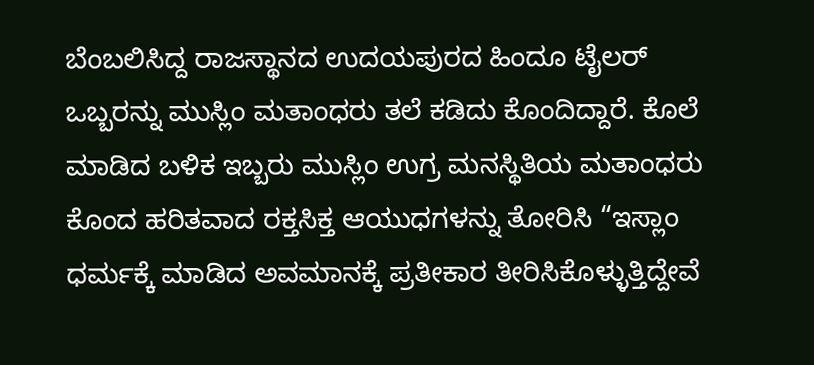ಬೆಂಬಲಿಸಿದ್ದ ರಾಜಸ್ಥಾನದ ಉದಯಪುರದ ಹಿಂದೂ ಟೈಲರ್ ಒಬ್ಬರನ್ನು ಮುಸ್ಲಿಂ ಮತಾಂಧರು ತಲೆ ಕಡಿದು ಕೊಂದಿದ್ದಾರೆ. ಕೊಲೆ ಮಾಡಿದ ಬಳಿಕ ಇಬ್ಬರು ಮುಸ್ಲಿಂ ಉಗ್ರ ಮನಸ್ಥಿತಿಯ ಮತಾಂಧರು ಕೊಂದ ಹರಿತವಾದ ರಕ್ತಸಿಕ್ತ ಆಯುಧಗಳನ್ನು ತೋರಿಸಿ “ಇಸ್ಲಾಂ ಧರ್ಮಕ್ಕೆ ಮಾಡಿದ ಅವಮಾನಕ್ಕೆ ಪ್ರತೀಕಾರ ತೀರಿಸಿಕೊಳ್ಳುತ್ತಿದ್ದೇವೆ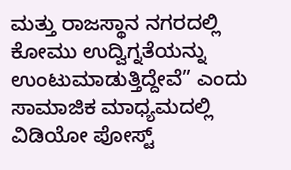ಮತ್ತು ರಾಜಸ್ಥಾನ ನಗರದಲ್ಲಿ ಕೋಮು ಉದ್ವಿಗ್ನತೆಯನ್ನು ಉಂಟುಮಾಡುತ್ತಿದ್ದೇವೆ” ಎಂದು ಸಾಮಾಜಿಕ ಮಾಧ್ಯಮದಲ್ಲಿ ವಿಡಿಯೋ ಪೋಸ್ಟ್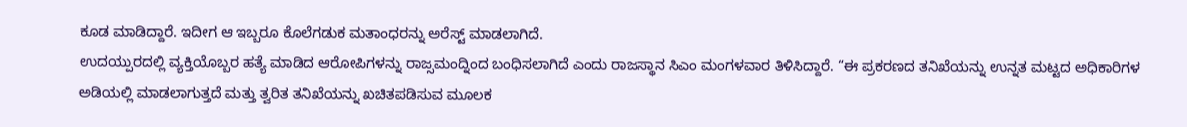ಕೂಡ ಮಾಡಿದ್ದಾರೆ. ಇದೀಗ ಆ ಇಬ್ಬರೂ ಕೊಲೆಗಡುಕ ಮತಾಂಧರನ್ನು ಅರೆಸ್ಟ್ ಮಾಡಲಾಗಿದೆ.
ಉದಯ್ಪುರದಲ್ಲಿ ವ್ಯಕ್ತಿಯೊಬ್ಬರ ಹತ್ಯೆ ಮಾಡಿದ ಆರೋಪಿಗಳನ್ನು ರಾಜ್ಸಮಂದ್ನಿಂದ ಬಂಧಿಸಲಾಗಿದೆ ಎಂದು ರಾಜಸ್ಥಾನ ಸಿಎಂ ಮಂಗಳವಾರ ತಿಳಿಸಿದ್ದಾರೆ. “ಈ ಪ್ರಕರಣದ ತನಿಖೆಯನ್ನು ಉನ್ನತ ಮಟ್ಟದ ಅಧಿಕಾರಿಗಳ ಅಡಿಯಲ್ಲಿ ಮಾಡಲಾಗುತ್ತದೆ ಮತ್ತು ತ್ವರಿತ ತನಿಖೆಯನ್ನು ಖಚಿತಪಡಿಸುವ ಮೂಲಕ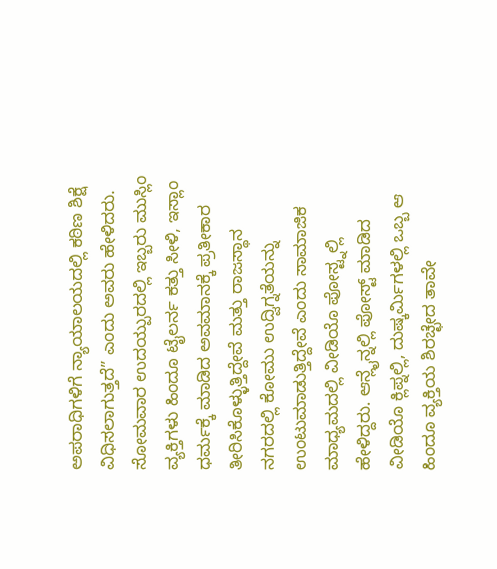ಅಪರಾಧಿಗಳಿಗೆ ನ್ಯಾಯಾಲಯದಲ್ಲಿ ಕಠಿಣ ಶಿಕ್ಷೆ ವಿಧಿಸಲಾಗುತ್ತದೆ” ಎಂದು ಅವರು ಹೇಳಿದರು.
ಸೋಮವಾರ ಉದಯ್ಪುರದಲ್ಲಿ ಇಬ್ಬರು ಮುಸ್ಲಿಂ ವ್ಯಕ್ತಿಗಳು ಹಿಂದೂ ಟೈಲರ್ನ ಕತ್ತು ಸೀಳಿ, ಇಸ್ಲಾಂ ಧರ್ಮಕ್ಕೆ ಮಾಡಿದ ಅವಮಾನಕ್ಕೆ ಪ್ರತೀಕಾರ ತೀರಿಸಿಕೊಳ್ಳುತ್ತಿದ್ದೇವೆ ಮತ್ತು ರಾಜಸ್ಥಾನ ನಗರದಲ್ಲಿ ಕೋಮು ಉದ್ವಿಗ್ನತೆಯನ್ನು ಉಂಟುಮಾಡುತ್ತಿದ್ದೇವೆ ಎಂದು ಸಾಮಾಜಿಕ ಮಾಧ್ಯಮದಲ್ಲಿ ವೀಡಿಯೊ ಪೋಸ್ಟ್ನಲ್ಲಿ ಹೇಳಿದ್ದರು. ಆನ್ಲೈನ್ನಲ್ಲಿ ಪೋಸ್ಟ್ ಮಾಡಿದ ವೀಡಿಯೊ ಕ್ಲಿಪ್ನಲ್ಲಿ, ದುಷ್ಕರ್ಮಿಗಳಲ್ಲಿ ಒಬ್ಬ ಆ ಹಿಂದೂ ವ್ಯಕ್ತಿಯ ಶಿರಚ್ಛೇದ ತಾವೇ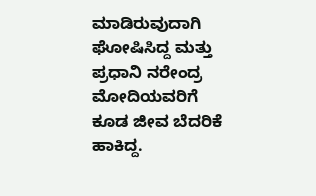ಮಾಡಿರುವುದಾಗಿ ಘೋಷಿಸಿದ್ದ ಮತ್ತು ಪ್ರಧಾನಿ ನರೇಂದ್ರ ಮೋದಿಯವರಿಗೆ ಕೂಡ ಜೀವ ಬೆದರಿಕೆ ಹಾಕಿದ್ದ.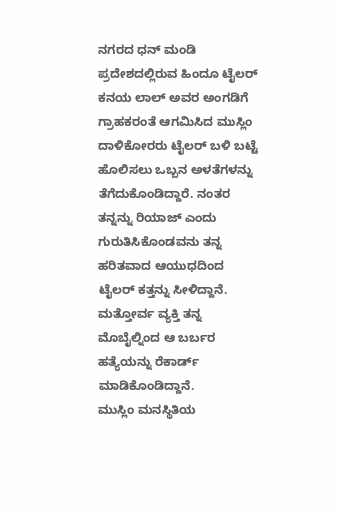ನಗರದ ಧನ್ ಮಂಡಿ ಪ್ರದೇಶದಲ್ಲಿರುವ ಹಿಂದೂ ಟೈಲರ್ ಕನಯ ಲಾಲ್ ಅವರ ಅಂಗಡಿಗೆ ಗ್ರಾಹಕರಂತೆ ಆಗಮಿಸಿದ ಮುಸ್ಲಿಂ ದಾಳಿಕೋರರು ಟೈಲರ್ ಬಳಿ ಬಟ್ಟೆ ಹೊಲಿಸಲು ಒಬ್ಬನ ಅಳತೆಗಳನ್ನು ತೆಗೆದುಕೊಂಡಿದ್ದಾರೆ. ನಂತರ ತನ್ನನ್ನು ರಿಯಾಜ್ ಎಂದು ಗುರುತಿಸಿಕೊಂಡವನು ತನ್ನ ಹರಿತವಾದ ಆಯುಧದಿಂದ ಟೈಲರ್ ಕತ್ತನ್ನು ಸೀಳಿದ್ದಾನೆ. ಮತ್ತೋರ್ವ ವ್ಯಕ್ತಿ ತನ್ನ ಮೊಬೈಲ್ನಿಂದ ಆ ಬರ್ಬರ ಹತ್ಯೆಯನ್ನು ರೆಕಾರ್ಡ್ ಮಾಡಿಕೊಂಡಿದ್ದಾನೆ.
ಮುಸ್ಲಿಂ ಮನಸ್ಥಿತಿಯ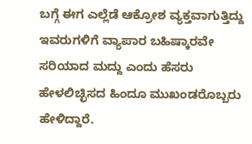ಬಗ್ಗೆ ಈಗ ಎಲ್ಲೆಡೆ ಆಕ್ರೋಶ ವ್ಯಕ್ತವಾಗುತ್ತಿದ್ದು ಇವರುಗಳಿಗೆ ವ್ಯಾಪಾರ ಬಹಿಷ್ಕಾರವೇ ಸರಿಯಾದ ಮದ್ದು ಎಂದು ಹೆಸರು ಹೇಳಲಿಚ್ಛಿಸದ ಹಿಂದೂ ಮುಖಂಡರೊಬ್ಬರು ಹೇಳಿದ್ದಾರೆ.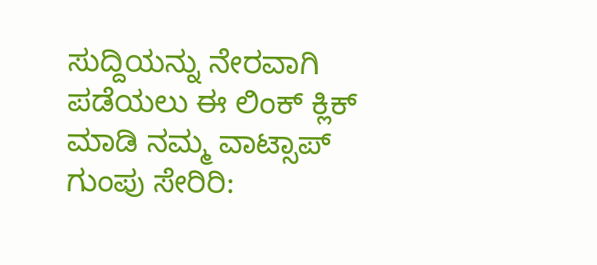ಸುದ್ದಿಯನ್ನು ನೇರವಾಗಿ ಪಡೆಯಲು ಈ ಲಿಂಕ್ ಕ್ಲಿಕ್ ಮಾಡಿ ನಮ್ಮ ವಾಟ್ಸಾಪ್ ಗುಂಪು ಸೇರಿರಿ: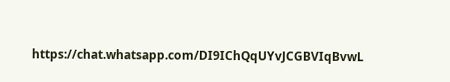https://chat.whatsapp.com/DI9IChQqUYvJCGBVIqBvwL